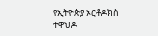የኢትዮጵያ ኦርቶዶክስ ተዋህዶ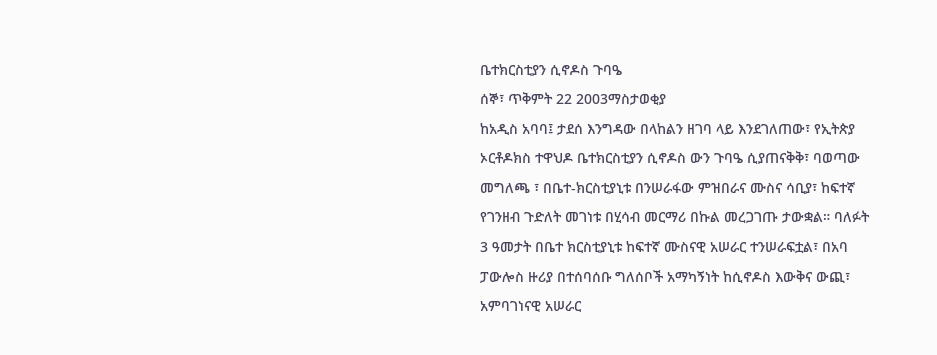ቤተክርስቲያን ሲኖዶስ ጉባዔ
ሰኞ፣ ጥቅምት 22 2003ማስታወቂያ
ከአዲስ አባባ፤ ታደሰ እንግዳው በላከልን ዘገባ ላይ እንደገለጠው፣ የኢትጵያ ኦርቶዶክስ ተዋህዶ ቤተክርስቲያን ሲኖዶስ ውን ጉባዔ ሲያጠናቅቅ፣ ባወጣው መግለጫ ፣ በቤተ-ክርስቲያኒቱ በንሠራፋው ምዝበራና ሙስና ሳቢያ፣ ከፍተኛ የገንዘብ ጉድለት መገነቱ በሂሳብ መርማሪ በኩል መረጋገጡ ታውቋል። ባለፉት 3 ዓመታት በቤተ ክርስቲያኒቱ ከፍተኛ ሙስናዊ አሠራር ተንሠራፍቷል፣ በአባ ፓውሎስ ዙሪያ በተሰባሰቡ ግለሰቦች አማካኝነት ከሲኖዶስ እውቅና ውጪ፣ አምባገነናዊ አሠራር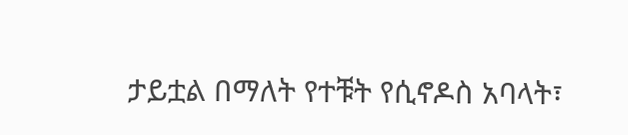ታይቷል በማለት የተቹት የሲኖዶስ አባላት፣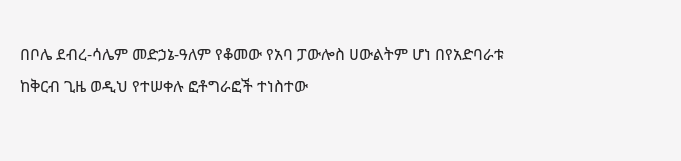በቦሌ ደብረ-ሳሌም መድኃኔ-ዓለም የቆመው የአባ ፓውሎስ ሀውልትም ሆነ በየአድባራቱ ከቅርብ ጊዜ ወዲህ የተሠቀሉ ፎቶግራፎች ተነስተው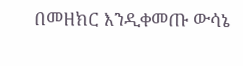በመዘክር እንዲቀመጡ ውሳኔ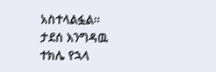አስተላልፏል።
ታደሰ እንግዳዉ
ተክሌ የኋላ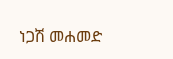ነጋሽ መሐመድ